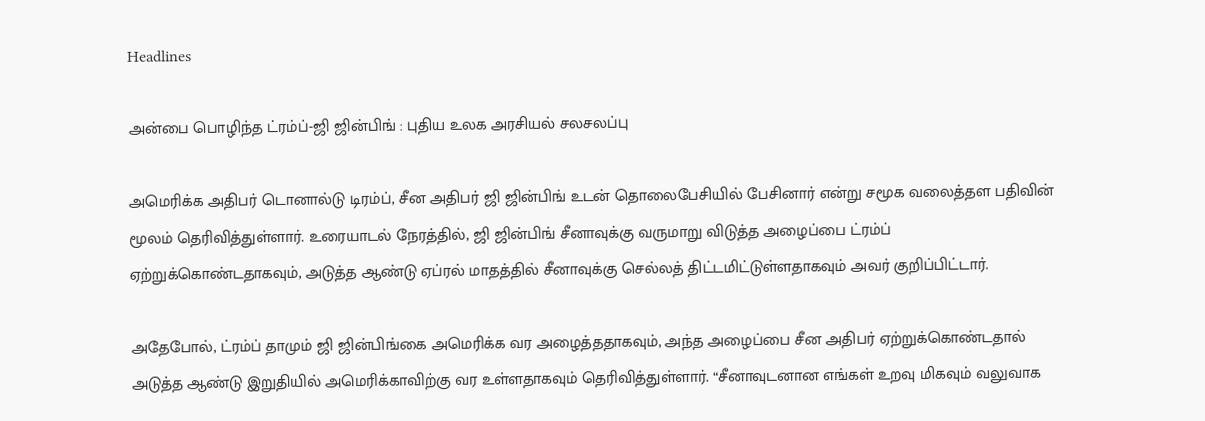Headlines

அன்பை பொழிந்த ட்ரம்ப்-ஜி ஜின்பிங் : புதிய உலக அரசியல் சலசலப்பு

அமெரிக்க அதிபர் டொனால்டு டிரம்ப், சீன அதிபர் ஜி ஜின்பிங் உடன் தொலைபேசியில் பேசினார் என்று சமூக வலைத்தள பதிவின் மூலம் தெரிவித்துள்ளார். உரையாடல் நேரத்தில், ஜி ஜின்பிங் சீனாவுக்கு வருமாறு விடுத்த அழைப்பை ட்ரம்ப் ஏற்றுக்கொண்டதாகவும், அடுத்த ஆண்டு ஏப்ரல் மாதத்தில் சீனாவுக்கு செல்லத் திட்டமிட்டுள்ளதாகவும் அவர் குறிப்பிட்டார்.

அதேபோல், ட்ரம்ப் தாமும் ஜி ஜின்பிங்கை அமெரிக்க வர அழைத்ததாகவும், அந்த அழைப்பை சீன அதிபர் ஏற்றுக்கொண்டதால் அடுத்த ஆண்டு இறுதியில் அமெரிக்காவிற்கு வர உள்ளதாகவும் தெரிவித்துள்ளார். “சீனாவுடனான எங்கள் உறவு மிகவும் வலுவாக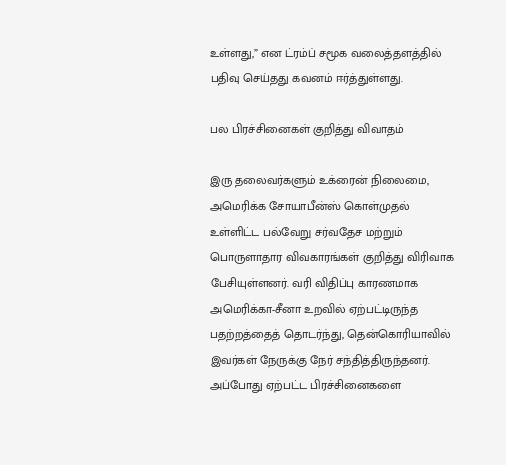உள்ளது,” என ட்ரம்ப் சமூக வலைத்தளத்தில் பதிவு செய்தது கவனம் ஈர்த்துள்ளது.

பல பிரச்சினைகள் குறித்து விவாதம்

இரு தலைவர்களும் உக்ரைன் நிலைமை, அமெரிக்க சோயாபீன்ஸ் கொள்முதல் உள்ளிட்ட பல்வேறு சர்வதேச மற்றும் பொருளாதார விவகாரங்கள் குறித்து விரிவாக பேசியுள்ளனர். வரி விதிப்பு காரணமாக அமெரிக்கா-சீனா உறவில் ஏற்பட்டிருந்த பதற்றத்தைத் தொடர்ந்து, தென்கொரியாவில் இவர்கள் நேருக்கு நேர் சந்தித்திருந்தனர். அப்போது ஏற்பட்ட பிரச்சினைகளை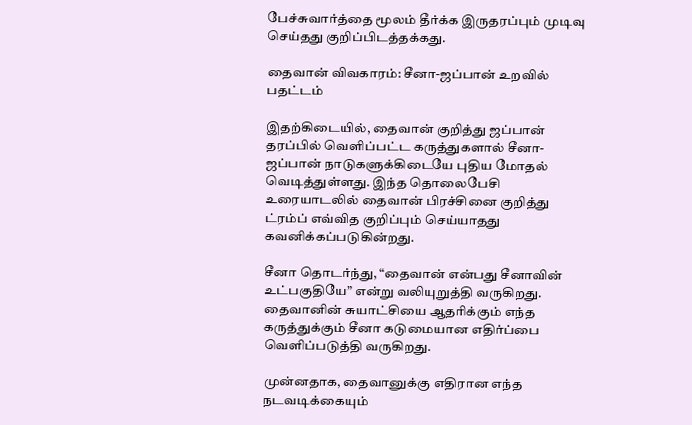பேச்சுவார்த்தை மூலம் தீர்க்க இருதரப்பும் முடிவு செய்தது குறிப்பிடத்தக்கது.

தைவான் விவகாரம்: சீனா-ஜப்பான் உறவில் பதட்டம்

இதற்கிடையில், தைவான் குறித்து ஜப்பான் தரப்பில் வெளிப்பட்ட கருத்துகளால் சீனா-ஜப்பான் நாடுகளுக்கிடையே புதிய மோதல் வெடித்துள்ளது. இந்த தொலைபேசி உரையாடலில் தைவான் பிரச்சினை குறித்து ட்ரம்ப் எவ்வித குறிப்பும் செய்யாதது கவனிக்கப்படுகின்றது.

சீனா தொடர்ந்து, “தைவான் என்பது சீனாவின் உட்பகுதியே” என்று வலியுறுத்தி வருகிறது. தைவானின் சுயாட்சியை ஆதரிக்கும் எந்த கருத்துக்கும் சீனா கடுமையான எதிர்ப்பை வெளிப்படுத்தி வருகிறது.

முன்னதாக, தைவானுக்கு எதிரான எந்த நடவடிக்கையும்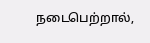நடைபெற்றால்,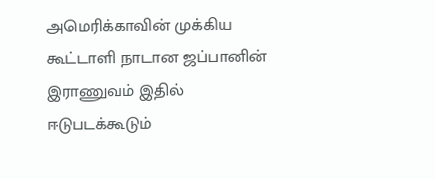அமெரிக்காவின் முக்கிய கூட்டாளி நாடான ஜப்பானின் இராணுவம் இதில் ஈடுபடக்கூடும்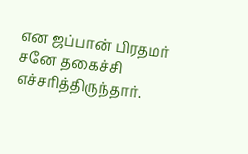என ஜப்பான் பிரதமர் சனே தகைச்சி எச்சரித்திருந்தார்.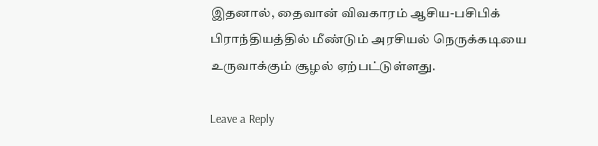இதனால், தைவான் விவகாரம் ஆசிய-பசிபிக் பிராந்தியத்தில் மீண்டும் அரசியல் நெருக்கடியை உருவாக்கும் சூழல் ஏற்பட்டுள்ளது.

Leave a Reply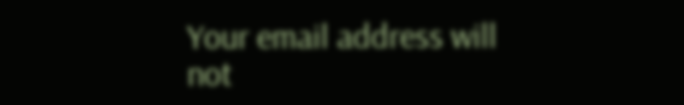Your email address will not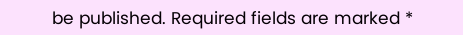be published. Required fields are marked *